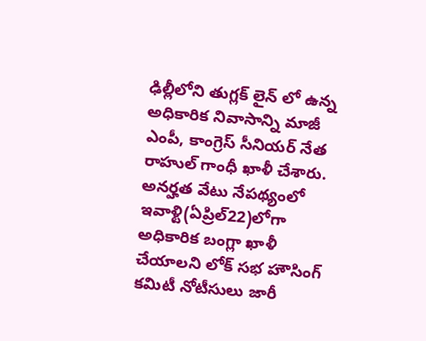ఢిల్లీలోని తుగ్లక్ లైన్ లో ఉన్న అధికారిక నివాసాన్ని మాజీ ఎంపీ, కాంగ్రెస్ సీనియర్ నేత రాహుల్ గాంధీ ఖాళీ చేశారు. అనర్హత వేటు నేపథ్యంలో ఇవాళ్టి(ఏప్రిల్22)లోగా అధికారిక బంగ్లా ఖాళీ చేయాలని లోక్ సభ హౌసింగ్ కమిటీ నోటీసులు జారీ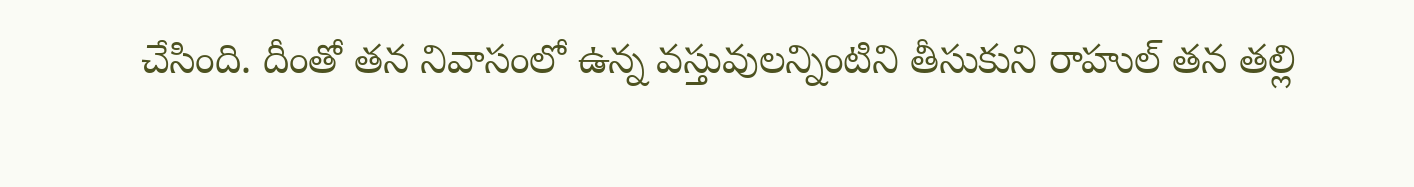చేసింది. దీంతో తన నివాసంలో ఉన్న వస్తువులన్నింటిని తీసుకుని రాహుల్ తన తల్లి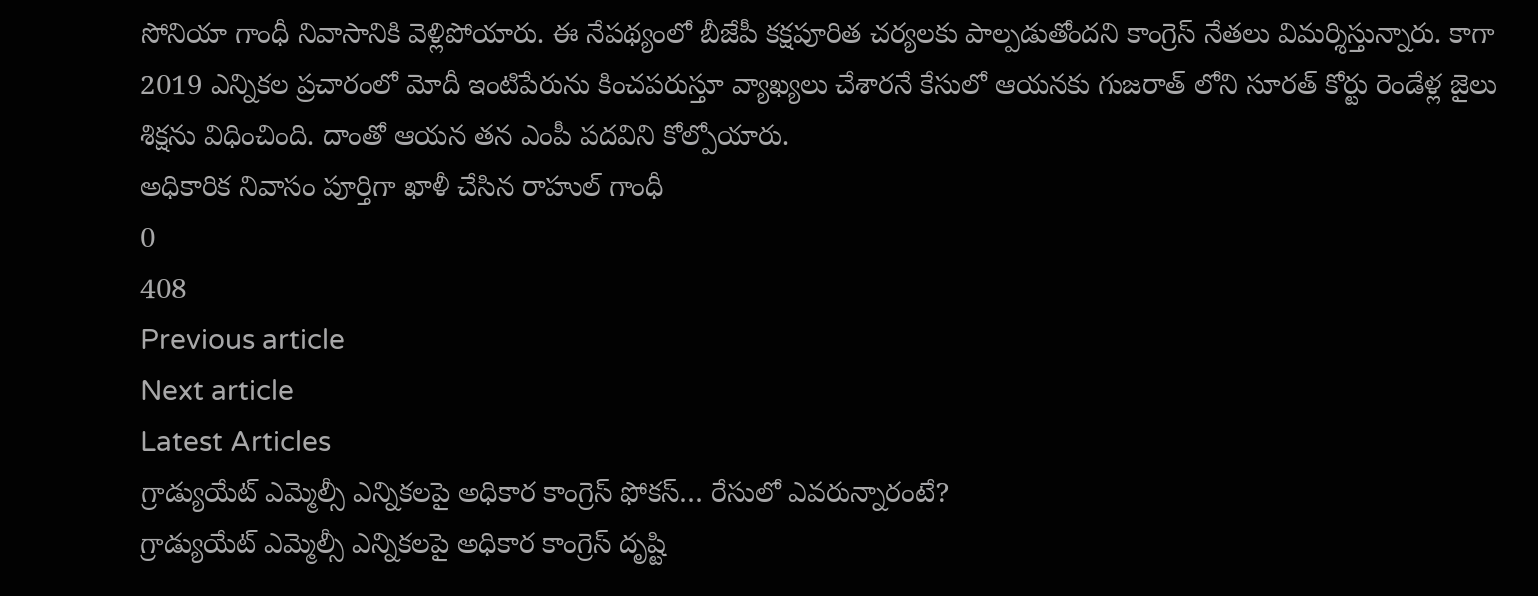సోనియా గాంధీ నివాసానికి వెళ్లిపోయారు. ఈ నేపథ్యంలో బీజేపీ కక్షపూరిత చర్యలకు పాల్పడుతోందని కాంగ్రెస్ నేతలు విమర్శిస్తున్నారు. కాగా 2019 ఎన్నికల ప్రచారంలో మోదీ ఇంటిపేరును కించపరుస్తూ వ్యాఖ్యలు చేశారనే కేసులో ఆయనకు గుజరాత్ లోని సూరత్ కోర్టు రెండేళ్ల జైలు శిక్షను విధించింది. దాంతో ఆయన తన ఎంపీ పదవిని కోల్పోయారు.
అధికారిక నివాసం పూర్తిగా ఖాళీ చేసిన రాహుల్ గాంధీ
0
408
Previous article
Next article
Latest Articles
గ్రాడ్యుయేట్ ఎమ్మెల్సీ ఎన్నికలపై అధికార కాంగ్రెస్ ఫోకస్… రేసులో ఎవరున్నారంటే?
గ్రాడ్యుయేట్ ఎమ్మెల్సీ ఎన్నికలపై అధికార కాంగ్రెస్ దృష్టి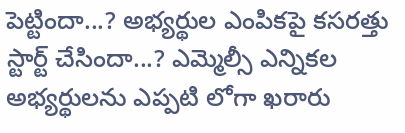పెట్టిందా...? అభ్యర్థుల ఎంపికపై కసరత్తు స్టార్ట్ చేసిందా...? ఎమ్మెల్సీ ఎన్నికల అభ్యర్థులను ఎప్పటి లోగా ఖరారు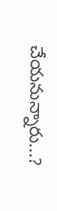చేయనున్నారు...?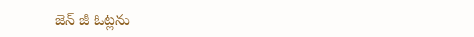జెన్ జీ ఓట్లను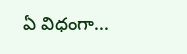ఏ విధంగా...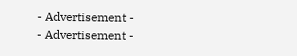- Advertisement -
- Advertisement -